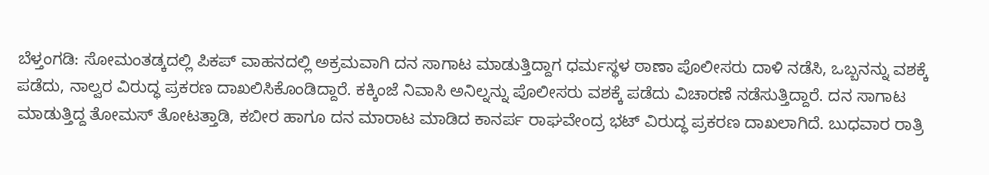ಬೆಳ್ತಂಗಡಿ: ಸೋಮಂತಡ್ಕದಲ್ಲಿ ಪಿಕಪ್ ವಾಹನದಲ್ಲಿ ಅಕ್ರಮವಾಗಿ ದನ ಸಾಗಾಟ ಮಾಡುತ್ತಿದ್ದಾಗ ಧರ್ಮಸ್ಥಳ ಠಾಣಾ ಪೊಲೀಸರು ದಾಳಿ ನಡೆಸಿ, ಒಬ್ಬನನ್ನು ವಶಕ್ಕೆ ಪಡೆದು, ನಾಲ್ವರ ವಿರುದ್ಧ ಪ್ರಕರಣ ದಾಖಲಿಸಿಕೊಂಡಿದ್ದಾರೆ. ಕಕ್ಕಿಂಜೆ ನಿವಾಸಿ ಅನಿಲ್ನನ್ನು ಪೊಲೀಸರು ವಶಕ್ಕೆ ಪಡೆದು ವಿಚಾರಣೆ ನಡೆಸುತ್ತಿದ್ದಾರೆ. ದನ ಸಾಗಾಟ ಮಾಡುತ್ತಿದ್ದ ತೋಮಸ್ ತೋಟತ್ತಾಡಿ, ಕಬೀರ ಹಾಗೂ ದನ ಮಾರಾಟ ಮಾಡಿದ ಕಾನರ್ಪ ರಾಘವೇಂದ್ರ ಭಟ್ ವಿರುದ್ಧ ಪ್ರಕರಣ ದಾಖಲಾಗಿದೆ. ಬುಧವಾರ ರಾತ್ರಿ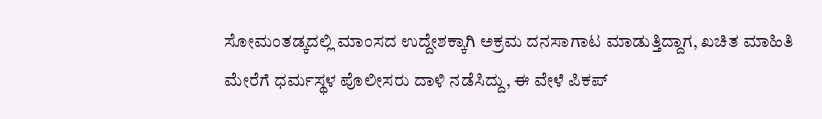ಸೋಮಂತಡ್ಕದಲ್ಲಿ ಮಾಂಸದ ಉದ್ದೇಶಕ್ಕಾಗಿ ಅಕ್ರಮ ದನಸಾಗಾಟ ಮಾಡುತ್ತಿದ್ದಾಗ, ಖಚಿತ ಮಾಹಿತಿ ಮೇರೆಗೆ ಧರ್ಮಸ್ಥಳ ಪೊಲೀಸರು ದಾಳಿ ನಡೆಸಿದ್ದು, ಈ ವೇಳೆ ಪಿಕಪ್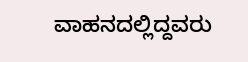ವಾಹನದಲ್ಲಿದ್ದವರು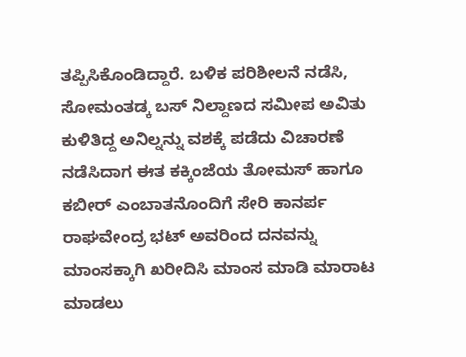ತಪ್ಪಿಸಿಕೊಂಡಿದ್ದಾರೆ. ಬಳಿಕ ಪರಿಶೀಲನೆ ನಡೆಸಿ, ಸೋಮಂತಡ್ಕ ಬಸ್ ನಿಲ್ದಾಣದ ಸಮೀಪ ಅವಿತು ಕುಳಿತಿದ್ದ ಅನಿಲ್ನನ್ನು ವಶಕ್ಕೆ ಪಡೆದು ವಿಚಾರಣೆ ನಡೆಸಿದಾಗ ಈತ ಕಕ್ಕಿಂಜೆಯ ತೋಮಸ್ ಹಾಗೂ ಕಬೀರ್ ಎಂಬಾತನೊಂದಿಗೆ ಸೇರಿ ಕಾನರ್ಪ ರಾಘವೇಂದ್ರ ಭಟ್ ಅವರಿಂದ ದನವನ್ನು ಮಾಂಸಕ್ಕಾಗಿ ಖರೀದಿಸಿ ಮಾಂಸ ಮಾಡಿ ಮಾರಾಟ ಮಾಡಲು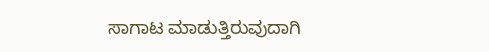ಸಾಗಾಟ ಮಾಡುತ್ತಿರುವುದಾಗಿ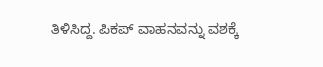ತಿಳಿಸಿದ್ದ. ಪಿಕಪ್ ವಾಹನವನ್ನು ವಶಕ್ಕೆ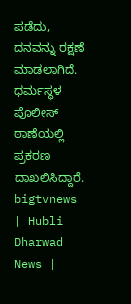ಪಡೆದು, ದನವನ್ನು ರಕ್ಷಣೆ ಮಾಡಲಾಗಿದೆ. ಧರ್ಮಸ್ಥಳ ಪೊಲೀಸ್ ಠಾಣೆಯಲ್ಲಿ ಪ್ರಕರಣ ದಾಖಲಿಸಿದ್ದಾರೆ.
bigtvnews | Hubli Dharwad News |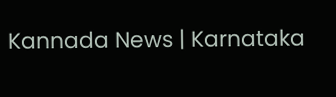Kannada News | Karnataka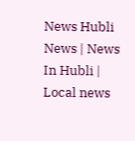News Hubli News | News In Hubli | Local news